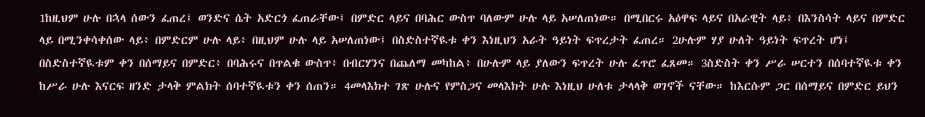1ከዚህም ሁሉ በኋላ ሰውን ፈጠረ፤ ወንድና ሴት አድርጎ ፈጠራቸው፤ በምድር ላይና በባሕር ውስጥ ባለውም ሁሉ ላይ አሠለጠነው። በሚበርሩ አዕዋፍ ላይና በአራዊት ላይ፥ በእንስሳት ላይና በምድር ላይ በሚንቀሳቀሰው ላይ፥ በምድርም ሁሉ ላይ፥ በዚህም ሁሉ ላይ አሠለጠነው፤ በስድስተኛዪቱ ቀን እነዚህን አራት ዓይነት ፍጥረታት ፈጠረ። 2ሁሉም ሃያ ሁለት ዓይነት ፍጥረት ሆነ፤ በስድስተኛዪቱም ቀን በሰማይና በምድር፥ በባሕሩና በጥልቁ ውስጥ፥ በብርሃንና በጨለማ መካከል፥ በሁሉም ላይ ያለውን ፍጥረት ሁሉ ፈጥሮ ፈጸመ። 3ስድስት ቀን ሥራ ሠርተን በሰባተኛዪቱ ቀን ከሥራ ሁሉ እናርፍ ዘንድ ታላቅ ምልክት ሰባተኛዪቱን ቀን ሰጠን። 4መላእክተ ገጽ ሁሉና የምስጋና መላእክት ሁሉ እነዚህ ሁለቱ ታላላቅ ወገኖች ናቸው። ከእርሱም ጋር በሰማይና በምድር ይህን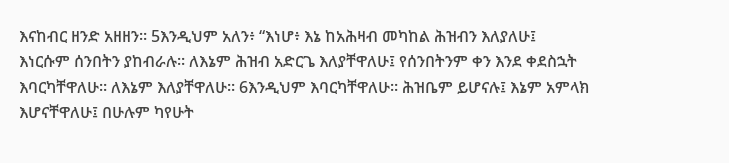እናከብር ዘንድ አዘዘን። 5እንዲህም አለን፥ “እነሆ፥ እኔ ከአሕዛብ መካከል ሕዝብን እለያለሁ፤ እነርሱም ሰንበትን ያከብራሉ። ለእኔም ሕዝብ አድርጌ እለያቸዋለሁ፤ የሰንበትንም ቀን እንደ ቀደስኋት እባርካቸዋለሁ። ለእኔም እለያቸዋለሁ። 6እንዲህም እባርካቸዋለሁ። ሕዝቤም ይሆናሉ፤ እኔም አምላክ እሆናቸዋለሁ፤ በሁሉም ካየሁት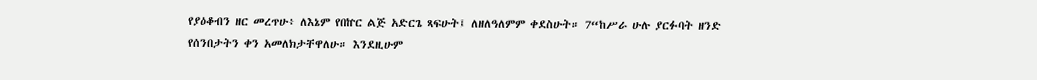የያዕቆብን ዘር መረጥሁ፥ ለእኔም የበኵር ልጅ አድርጌ ጻፍሁት፤ ለዘለዓለምም ቀደስሁት። 7“ከሥራ ሁሉ ያርፉባት ዘንድ የሰንበታትን ቀን አመለክታቸዋለሁ። እንደዚሁም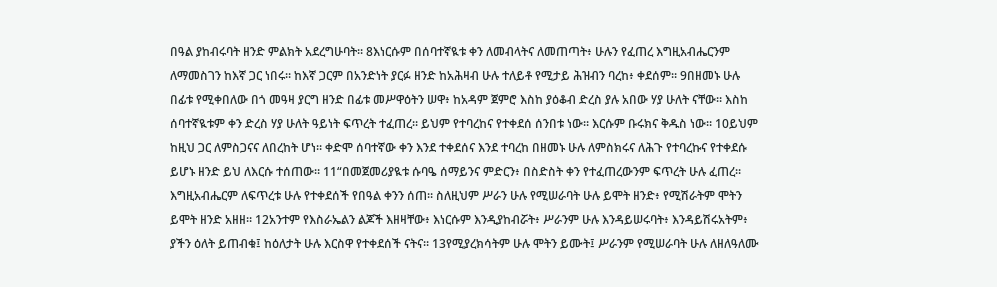በዓል ያከብሩባት ዘንድ ምልክት አደረግሁባት። 8እነርሱም በሰባተኛዪቱ ቀን ለመብላትና ለመጠጣት፥ ሁሉን የፈጠረ እግዚአብሔርንም ለማመስገን ከእኛ ጋር ነበሩ። ከእኛ ጋርም በአንድነት ያርፉ ዘንድ ከአሕዛብ ሁሉ ተለይቶ የሚታይ ሕዝብን ባረከ፥ ቀደሰም። 9በዘመኑ ሁሉ በፊቱ የሚቀበለው በጎ መዓዛ ያርግ ዘንድ በፊቱ መሥዋዕትን ሠዋ፥ ከአዳም ጀምሮ እስከ ያዕቆብ ድረስ ያሉ አበው ሃያ ሁለት ናቸው። እስከ ሰባተኛዪቱም ቀን ድረስ ሃያ ሁለት ዓይነት ፍጥረት ተፈጠረ። ይህም የተባረከና የተቀደሰ ሰንበቱ ነው። እርሱም ቡሩክና ቅዱስ ነው። 10ይህም ከዚህ ጋር ለምስጋናና ለበረከት ሆነ። ቀድሞ ሰባተኛው ቀን እንደ ተቀደሰና እንደ ተባረከ በዘመኑ ሁሉ ለምስክሩና ለሕጉ የተባረኩና የተቀደሱ ይሆኑ ዘንድ ይህ ለእርሱ ተሰጠው። 11“በመጀመሪያዪቱ ሱባዔ ሰማይንና ምድርን፥ በስድስት ቀን የተፈጠረውንም ፍጥረት ሁሉ ፈጠረ። እግዚአብሔርም ለፍጥረቱ ሁሉ የተቀደሰች የበዓል ቀንን ሰጠ። ስለዚህም ሥራን ሁሉ የሚሠራባት ሁሉ ይሞት ዘንድ፥ የሚሽራትም ሞትን ይሞት ዘንድ አዘዘ። 12አንተም የእስራኤልን ልጆች እዘዛቸው፥ እነርሱም እንዲያከብሯት፥ ሥራንም ሁሉ እንዳይሠሩባት፥ እንዳይሽሩአትም፥ ያችን ዕለት ይጠብቁ፤ ከዕለታት ሁሉ እርስዋ የተቀደሰች ናትና። 13የሚያረክሳትም ሁሉ ሞትን ይሙት፤ ሥራንም የሚሠራባት ሁሉ ለዘለዓለሙ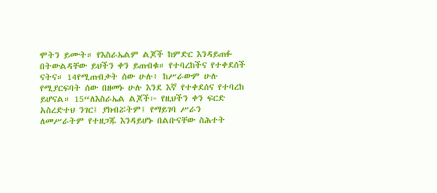ሞትን ይሙት። የእስራኤልም ልጆች ከምድር እንዳይጠፉ በትውልዳቸው ይህችን ቀን ይጠብቁ። የተባረከችና የተቀደሰች ናትና። 14የሚጠብቃት ሰው ሁሉ፥ ከሥራውም ሁሉ የሚያርፍባት ሰው በዘመኑ ሁሉ እንደ እኛ የተቀደሰና የተባረከ ይሆናል። 15“ለእስራኤል ልጆች፦ የዚህችን ቀን ፍርድ አስረድተህ ንገር፤ ያክብሯትም፤ የማይገባ ሥራን ለመሥራትም የተዘጋጁ እንዳይሆኑ በልቡናቸው ስሕተት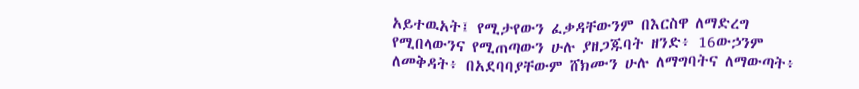አይተዉአት፤ የሚታየውን ፈቃዳቸውንም በእርስዋ ለማድረግ የሚበላውንና የሚጠጣውን ሁሉ ያዘጋጁባት ዘንድ፥ 16ውኃንም ለመቅዳት፥ በአደባባያቸውም ሸክሙን ሁሉ ለማግባትና ለማውጣት፥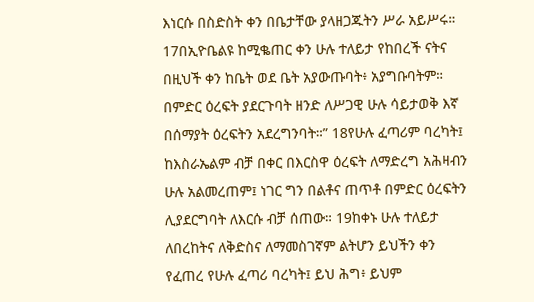እነርሱ በስድስት ቀን በቤታቸው ያላዘጋጁትን ሥራ አይሥሩ። 17በኢዮቤልዩ ከሚቈጠር ቀን ሁሉ ተለይታ የከበረች ናትና በዚህች ቀን ከቤት ወደ ቤት አያውጡባት፥ አያግቡባትም። በምድር ዕረፍት ያደርጉባት ዘንድ ለሥጋዊ ሁሉ ሳይታወቅ እኛ በሰማያት ዕረፍትን አደረግንባት።” 18የሁሉ ፈጣሪም ባረካት፤ ከእስራኤልም ብቻ በቀር በእርስዋ ዕረፍት ለማድረግ አሕዛብን ሁሉ አልመረጠም፤ ነገር ግን በልቶና ጠጥቶ በምድር ዕረፍትን ሊያደርግባት ለእርሱ ብቻ ሰጠው። 19ከቀኑ ሁሉ ተለይታ ለበረከትና ለቅድስና ለማመስገኛም ልትሆን ይህችን ቀን የፈጠረ የሁሉ ፈጣሪ ባረካት፤ ይህ ሕግ፥ ይህም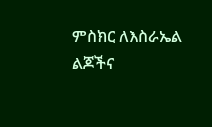ምስክር ለእስራኤል ልጆችና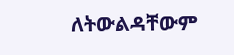ለትውልዳቸውም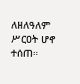ለዘለዓለም ሥርዐት ሆኖ ተሰጠ።